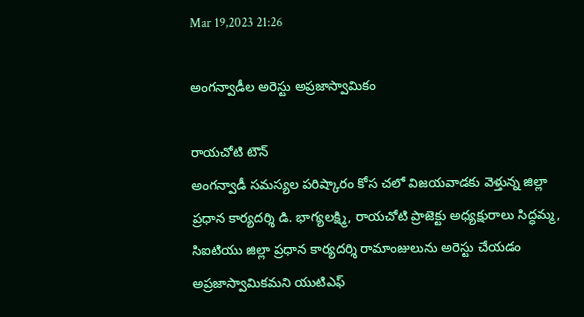Mar 19,2023 21:26

అంగన్వాడీల అరెస్టు అప్రజాస్వామికం

రాయచోటి టౌన్‌
అంగన్వాడీ సమస్యల పరిష్కారం కోస చలో విజయవాడకు వెళ్తున్న జిల్లా ప్రధాన కార్యదర్శి డి. భాగ్యలక్ష్మి, రాయచోటి ప్రాజెక్టు అధ్యక్షురాలు సిద్ధమ్మ, సిఐటియు జిల్లా ప్రధాన కార్యదర్శి రామాంజులును అరెస్టు చేయడం అప్రజాస్వామికమని యుటిఎఫ్‌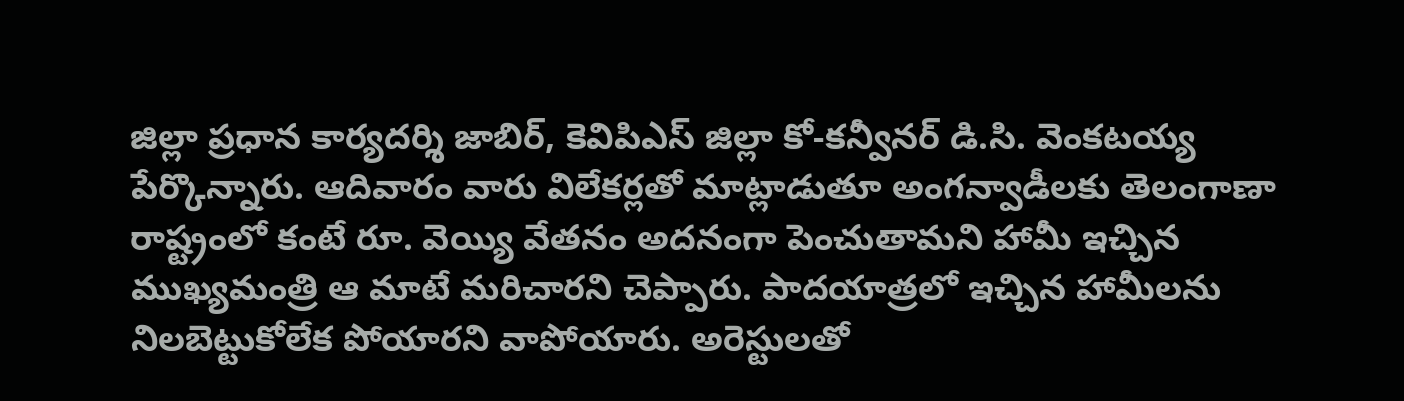జిల్లా ప్రధాన కార్యదర్శి జాబిర్‌, కెవిపిఎస్‌ జిల్లా కో-కన్వీనర్‌ డి.సి. వెంకటయ్య పేర్కొన్నారు. ఆదివారం వారు విలేకర్లతో మాట్లాడుతూ అంగన్వాడీలకు తెలంగాణా రాష్ట్రంలో కంటే రూ. వెయ్యి వేతనం అదనంగా పెంచుతామని హామీ ఇచ్చిన ముఖ్యమంత్రి ఆ మాటే మరిచారని చెప్పారు. పాదయాత్రలో ఇచ్చిన హామీలను నిలబెట్టుకోలేక పోయారని వాపోయారు. అరెస్టులతో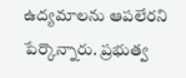ఉద్యమాలను ఆపలేరని పేర్కొన్నారు. ప్రభుత్వ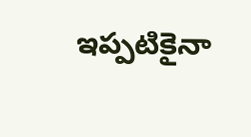ఇప్పటికైనా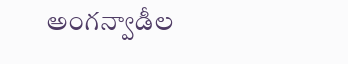అంగన్వాడీల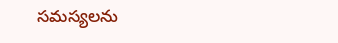సమస్యలను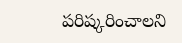పరిష్కరించాలని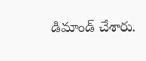డిమాండ్‌ చేశారు.